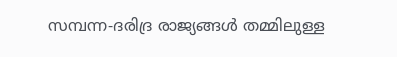സമ്പന്ന-ദരിദ്ര രാജ്യങ്ങൾ തമ്മിലുള്ള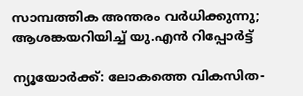സാമ്പത്തിക അന്തരം വർധിക്കുന്നു; ആശങ്കയറിയിച്ച് യു.എൻ റിപ്പോർട്ട്

ന്യൂയോർക്ക്: ലോകത്തെ വികസിത-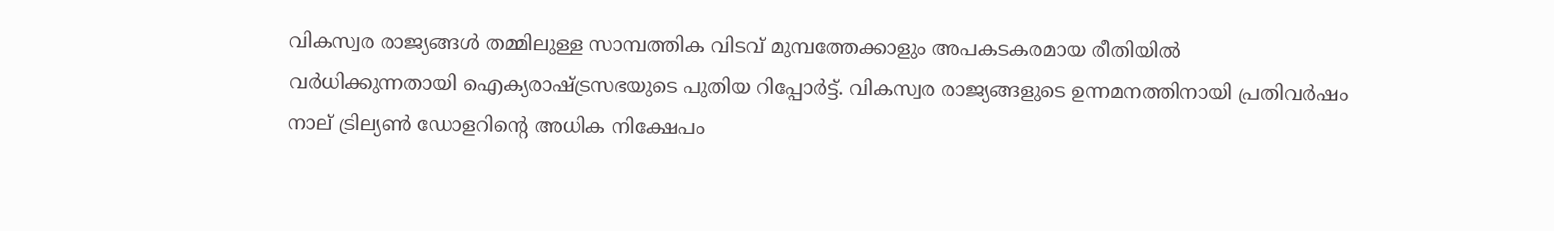വികസ്വര രാജ്യങ്ങൾ തമ്മിലുള്ള സാമ്പത്തിക വിടവ് മുമ്പത്തേക്കാളും അപകടകരമായ രീതിയിൽ വർധിക്കുന്നതായി ഐക്യരാഷ്ട്രസഭയുടെ പുതിയ റിപ്പോർട്ട്. വികസ്വര രാജ്യങ്ങളുടെ ഉന്നമനത്തിനായി പ്രതിവർഷം നാല് ട്രില്യൺ ഡോളറിന്റെ അധിക നിക്ഷേപം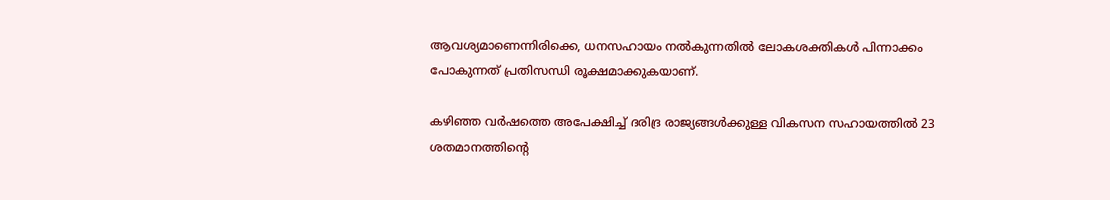ആവശ്യമാണെന്നിരിക്കെ, ധനസഹായം നൽകുന്നതിൽ ലോകശക്തികൾ പിന്നാക്കം പോകുന്നത് പ്രതിസന്ധി രൂക്ഷമാക്കുകയാണ്.

കഴിഞ്ഞ വർഷത്തെ അപേക്ഷിച്ച് ദരിദ്ര രാജ്യങ്ങൾക്കുള്ള വികസന സഹായത്തിൽ 23 ശതമാനത്തിന്റെ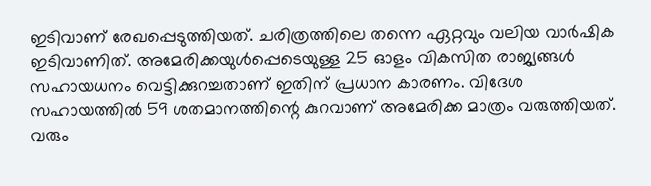ഇടിവാണ് രേഖപ്പെടുത്തിയത്. ചരിത്രത്തിലെ തന്നെ ഏറ്റവും വലിയ വാർഷിക ഇടിവാണിത്. അമേരിക്കയുൾപ്പെടെയുള്ള 25 ഓളം വികസിത രാജ്യങ്ങൾ സഹായധനം വെട്ടിക്കുറച്ചതാണ് ഇതിന് പ്രധാന കാരണം. വിദേശ സഹായത്തിൽ 59 ശതമാനത്തിന്റെ കുറവാണ് അമേരിക്ക മാത്രം വരുത്തിയത്. വരും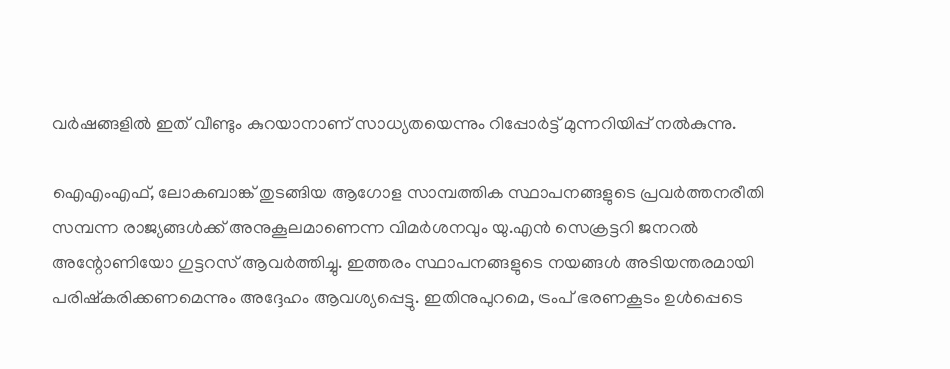വർഷങ്ങളിൽ ഇത് വീണ്ടും കുറയാനാണ് സാധ്യതയെന്നും റിപ്പോർട്ട് മുന്നറിയിപ്പ് നൽകുന്നു.

ഐഎംഎഫ്, ലോകബാങ്ക് തുടങ്ങിയ ആഗോള സാമ്പത്തിക സ്ഥാപനങ്ങളുടെ പ്രവർത്തനരീതി സമ്പന്ന രാജ്യങ്ങൾക്ക് അനുകൂലമാണെന്ന വിമർശനവും യു.എൻ സെക്രട്ടറി ജനറൽ അന്റോണിയോ ഗുട്ടറസ് ആവർത്തിച്ചു. ഇത്തരം സ്ഥാപനങ്ങളുടെ നയങ്ങൾ അടിയന്തരമായി പരിഷ്കരിക്കണമെന്നും അദ്ദേഹം ആവശ്യപ്പെട്ടു. ഇതിനുപുറമെ, ട്രംപ് ഭരണകൂടം ഉൾപ്പെടെ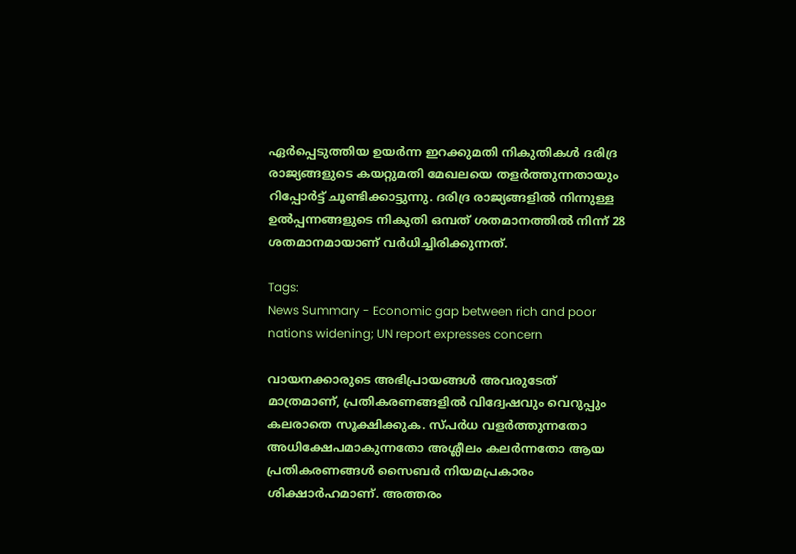ഏർപ്പെടുത്തിയ ഉയർന്ന ഇറക്കുമതി നികുതികൾ ദരിദ്ര രാജ്യങ്ങളുടെ കയറ്റുമതി മേഖലയെ തളർത്തുന്നതായും റിപ്പോർട്ട് ചൂണ്ടിക്കാട്ടുന്നു. ദരിദ്ര രാജ്യങ്ങളിൽ നിന്നുള്ള ഉൽപ്പന്നങ്ങളുടെ നികുതി ഒമ്പത് ശതമാനത്തിൽ നിന്ന് 28 ശതമാനമായാണ് വർധിച്ചിരിക്കുന്നത്.

Tags:
News Summary - Economic gap between rich and poor nations widening; UN report expresses concern

വായനക്കാരുടെ അഭിപ്രായങ്ങള്‍ അവരുടേത് മാത്രമാണ്, പ്രതികരണങ്ങളിൽ വിദ്വേഷവും വെറുപ്പും കലരാതെ സൂക്ഷിക്കുക. സ്പർധ വളർത്തുന്നതോ അധിക്ഷേപമാകുന്നതോ അശ്ലീലം കലർന്നതോ ആയ പ്രതികരണങ്ങൾ സൈബർ നിയമപ്രകാരം ശിക്ഷാർഹമാണ്. അത്തരം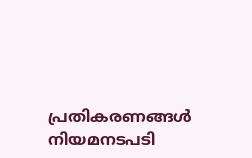പ്രതികരണങ്ങൾ നിയമനടപടി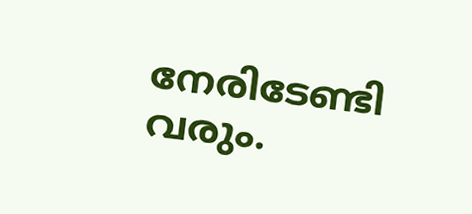നേരിടേണ്ടി വരും.